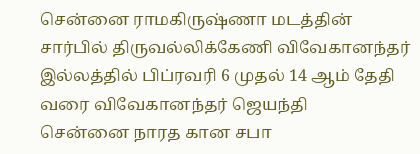சென்னை ராமகிருஷ்ணா மடத்தின் சார்பில் திருவல்லிக்கேணி விவேகானந்தர் இல்லத்தில் பிப்ரவரி 6 முதல் 14 ஆம் தேதி வரை விவேகானந்தர் ஜெயந்தி
சென்னை நாரத கான சபா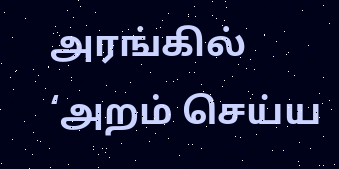அரங்கில் ‘அறம் செய்ய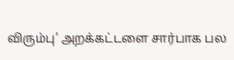விரும்பு’ அறக்கட்டளை சார்பாக பல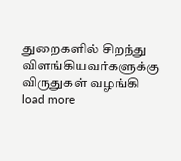துறைகளில் சிறந்து விளங்கியவர்களுக்கு விருதுகள் வழங்கி
load more